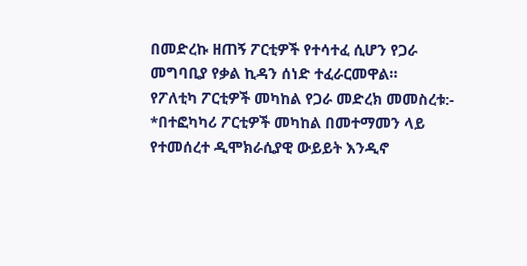በመድረኩ ዘጠኝ ፖርቲዎች የተሳተፈ ሲሆን የጋራ መግባቢያ የቃል ኪዳን ሰነድ ተፈራርመዋል።
የፖለቲካ ፖርቲዎች መካከል የጋራ መድረክ መመስረቱ:-
*በተፎካካሪ ፖርቲዎች መካከል በመተማመን ላይ የተመሰረተ ዲሞክራሲያዊ ውይይት እንዲኖ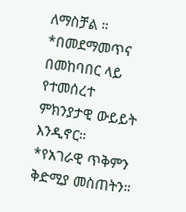ለማስቻል ።
*በመደማመጥና በመከባበር ላይ የተመሰረተ ምክንያታዊ ውይይት እንዲኖር።
*የአገራዊ ጥቅምን ቅድሚያ መስጠትን።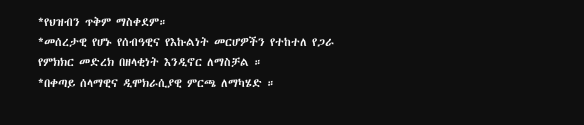*የህዝብን ጥቅም ማስቀደም።
*መሰረታዊ የሆኑ የሰብዓዊና የእኩልነት መርሆዎችን የተከተለ የጋራ የምክክር መድረክ በዘላቂነት እንዲኖር ለማስቻል ።
*በቀጣይ ሰላማዊና ዲሞክራሲያዊ ምርጫ ለማካሄድ ።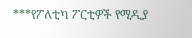***የፖለቲካ ፖርቲዎች የሚዲያ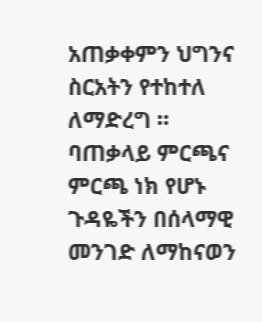አጠቃቀምን ህግንና ስርአትን የተከተለ ለማድረግ ።
ባጠቃላይ ምርጫና ምርጫ ነክ የሆኑ ጉዳዬችን በሰላማዊ መንገድ ለማከናወን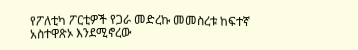የፖለቲካ ፖርቲዎች የጋራ መድረኩ መመስረቱ ከፍተኛ አስተዋጽኦ እንደሚኖረው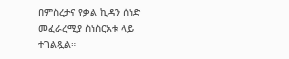በምስረታና የቃል ኪዳን ሰነድ መፈራረሚያ ስነስርአቱ ላይ ተገልጿል።